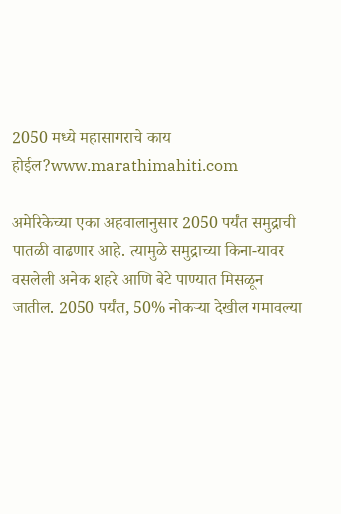2050 मध्ये महासागराचे काय होईल?www.marathimahiti.com

अमेरिकेच्या एका अहवालानुसार 2050 पर्यंत समुद्राची पातळी वाढणार आहे. त्यामुळे समुद्राच्या किना-यावर वसलेली अनेक शहरे आणि बेटे पाण्यात मिसळून जातील. 2050 पर्यंत, 50% नोकऱ्या देखील गमावल्या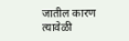जातील कारण त्यावेळी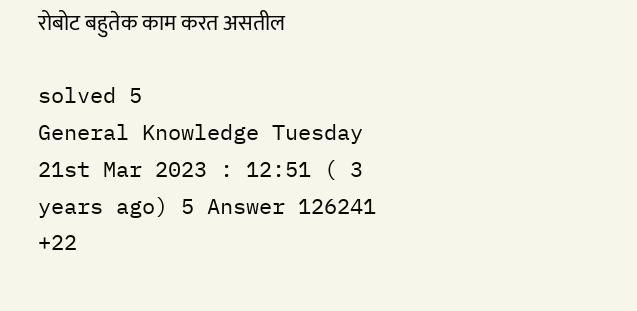रोबोट बहुतेक काम करत असतील

solved 5
General Knowledge Tuesday 21st Mar 2023 : 12:51 ( 3 years ago) 5 Answer 126241 +22